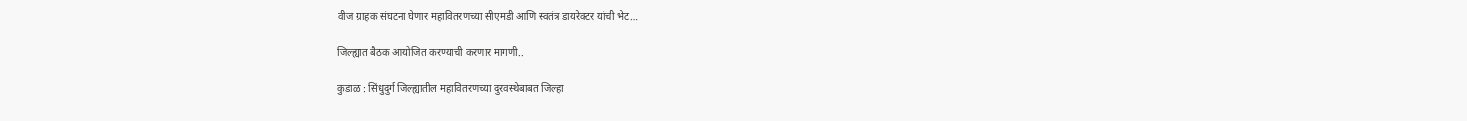वीज ग्राहक संघटना घेणार महावितरणच्या सीएमडी आणि स्वतंत्र डायरेक्टर यांची भेट…

जिल्ह्यात बैठक आयोजित करण्याची करणार मागणी..

कुडाळ : सिंधुदुर्ग जिल्ह्यातील महावितरणच्या दुरवस्थेबाबत जिल्हा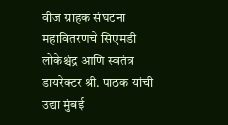वीज ग्राहक संघटना महावितरणचे सिएमडी लोकेश्चंद्र आणि स्वतंत्र डायरेक्टर श्री. पाठक यांची उद्या मुंबई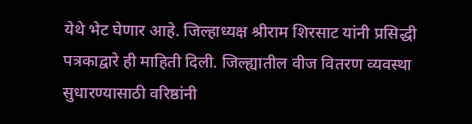येथे भेट घेणार आहे. जिल्हाध्यक्ष श्रीराम शिरसाट यांनी प्रसिद्धी पत्रकाद्वारे ही माहिती दिली. जिल्ह्यातील वीज वितरण व्यवस्था सुधारण्यासाठी वरिष्ठांनी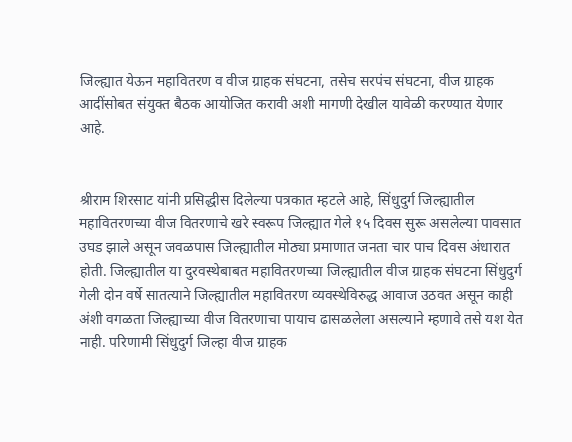जिल्ह्यात येऊन महावितरण व वीज ग्राहक संघटना, तसेच सरपंच संघटना, वीज ग्राहक आदींसोबत संयुक्त बैठक आयोजित करावी अशी मागणी देखील यावेळी करण्यात येणार आहे.


श्रीराम शिरसाट यांनी प्रसिद्धीस दिलेल्या पत्रकात म्हटले आहे, सिंधुदुर्ग जिल्ह्यातील महावितरणच्या वीज वितरणाचे खरे स्वरूप जिल्ह्यात गेले १५ दिवस सुरू असलेल्या पावसात उघड झाले असून जवळपास जिल्ह्यातील मोठ्या प्रमाणात जनता चार पाच दिवस अंधारात होती. जिल्ह्यातील या दुरवस्थेबाबत महावितरणच्या जिल्ह्यातील वीज ग्राहक संघटना सिंधुदुर्ग गेली दोन वर्षे सातत्याने जिल्ह्यातील महावितरण व्यवस्थेविरुद्ध आवाज उठवत असून काही अंशी वगळता जिल्ह्याच्या वीज वितरणाचा पायाच ढासळलेला असल्याने म्हणावे तसे यश येत नाही. परिणामी सिंधुदुर्ग जिल्हा वीज ग्राहक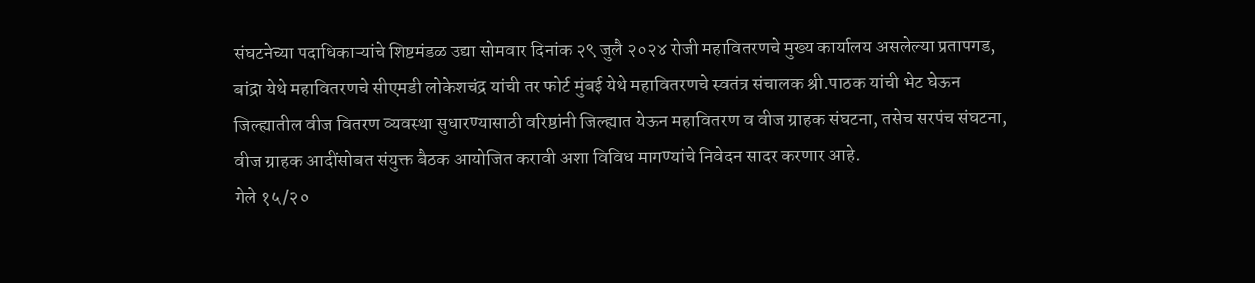संघटनेच्या पदाधिकाऱ्यांचे शिष्टमंडळ उद्या सोमवार दिनांक २९ जुलै २०२४ रोजी महावितरणचे मुख्य कार्यालय असलेल्या प्रतापगड, बांद्रा येथे महावितरणचे सीएमडी लोकेशचंद्र यांची तर फोर्ट मुंबई येथे महावितरणचे स्वतंत्र संचालक श्री.पाठक यांची भेट घेऊन जिल्ह्यातील वीज वितरण व्यवस्था सुधारण्यासाठी वरिष्ठांनी जिल्ह्यात येऊन महावितरण व वीज ग्राहक संघटना, तसेच सरपंच संघटना, वीज ग्राहक आदींसोबत संयुक्त बैठक आयोजित करावी अशा विविध मागण्यांचे निवेदन सादर करणार आहे.
गेले १५/२०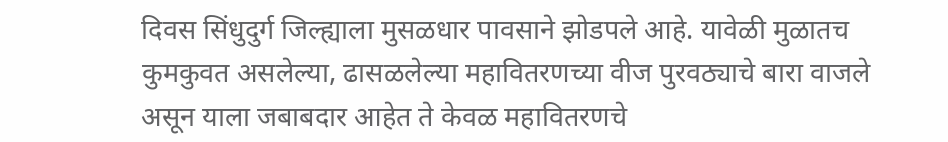दिवस सिंधुदुर्ग जिल्ह्याला मुसळधार पावसाने झोडपले आहे. यावेळी मुळातच कुमकुवत असलेल्या, ढासळलेल्या महावितरणच्या वीज पुरवठ्याचे बारा वाजले असून याला जबाबदार आहेत ते केवळ महावितरणचे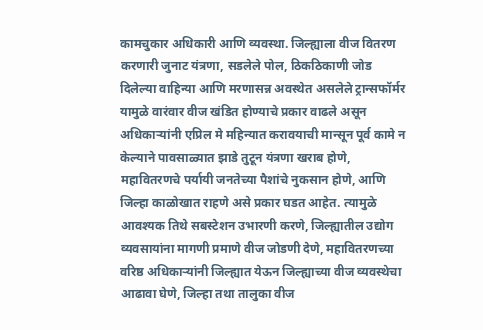कामचुकार अधिकारी आणि व्यवस्था. जिल्ह्याला वीज वितरण करणारी जुनाट यंत्रणा, सडलेले पोल, ठिकठिकाणी जोड दिलेल्या वाहिन्या आणि मरणासन्न अवस्थेत असलेले ट्रान्सफॉर्मर यामुळे वारंवार वीज खंडित होण्याचे प्रकार वाढले असून अधिकाऱ्यांनी एप्रिल मे महिन्यात करावयाची मान्सून पूर्व कामे न केल्याने पावसाळ्यात झाडे तुटून यंत्रणा खराब होणे, महावितरणचे पर्यायी जनतेच्या पैशांचे नुकसान होणे, आणि जिल्हा काळोखात राहणे असे प्रकार घडत आहेत. त्यामुळे आवश्यक तिथे सबस्टेशन उभारणी करणे, जिल्ह्यातील उद्योग व्यवसायांना मागणी प्रमाणे वीज जोडणी देणे, महावितरणच्या वरिष्ठ अधिकाऱ्यांनी जिल्ह्यात येऊन जिल्ह्याच्या वीज व्यवस्थेचा आढावा घेणे, जिल्हा तथा तालुका वीज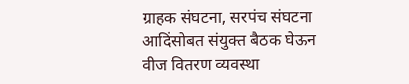ग्राहक संघटना, सरपंच संघटना आदिंसोबत संयुक्त बैठक घेऊन वीज वितरण व्यवस्था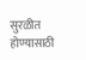सुरळीत होण्यासाठी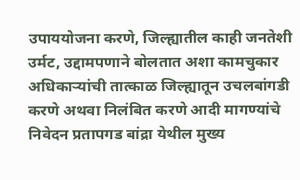उपाययोजना करणे, जिल्ह्यातील काही जनतेशी उर्मट, उद्दामपणाने बोलतात अशा कामचुकार अधिकाऱ्यांची तात्काळ जिल्ह्यातून उचलबांगडी करणे अथवा निलंबित करणे आदी मागण्यांचे निवेदन प्रतापगड बांद्रा येथील मुख्य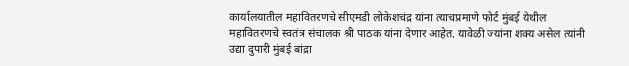कार्यालयातील महावितरणचे सीएमडी लोकेशचंद्र यांना त्याचप्रमाणे फोर्ट मुंबई येथील महावितरणचे स्वतंत्र संचालक श्री पाठक यांना देणार आहेत. यावेळी ज्यांना शक्य असेल त्यांनी उद्या दुपारी मुंबई बांद्रा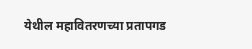येथील महावितरणच्या प्रतापगड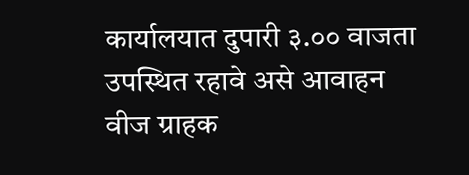कार्यालयात दुपारी ३.०० वाजता उपस्थित रहावे असे आवाहन वीज ग्राहक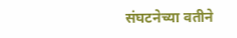संघटनेच्या वतीने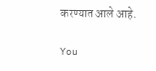करण्यात आले आहे.

You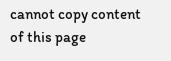cannot copy content of this page